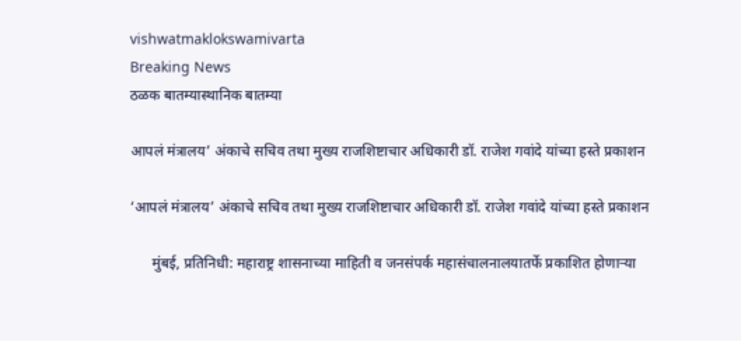vishwatmaklokswamivarta
Breaking News
ठळक बातम्यास्थानिक बातम्या

आपलं मंत्रालय’ अंकाचे सचिव तथा मुख्य राजशिष्टाचार अधिकारी डॉ. राजेश गवांदे यांच्या हस्ते प्रकाशन

‘आपलं मंत्रालय’ अंकाचे सचिव तथा मुख्य राजशिष्टाचार अधिकारी डॉ. राजेश गवांदे यांच्या हस्ते प्रकाशन

      मुंबई, प्रतिनिधी: महाराष्ट्र शासनाच्या माहिती व जनसंपर्क महासंचालनालयातर्फे प्रकाशित होणाऱ्या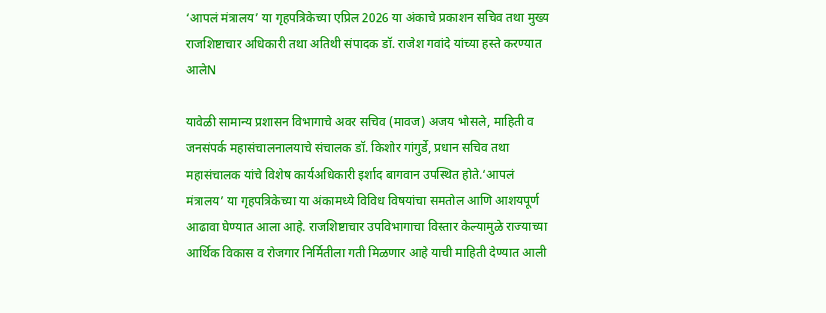‘आपलं मंत्रालय’ या गृहपत्रिकेच्या एप्रिल 2026 या अंकाचे प्रकाशन सचिव तथा मुख्य राजशिष्टाचार अधिकारी तथा अतिथी संपादक डॉ. राजेश गवांदे यांच्या हस्ते करण्यात आलेN

यावेळी सामान्य प्रशासन विभागाचे अवर सचिव (मावज) अजय भोसले, माहिती व जनसंपर्क महासंचालनालयाचे संचालक डॉ. किशोर गांगुर्डे, प्रधान सचिव तथा महासंचालक यांचे विशेष कार्यअधिकारी इर्शाद बागवान उपस्थित होते.‘आपलं मंत्रालय’ या गृहपत्रिकेच्या या अंकामध्ये विविध विषयांचा समतोल आणि आशयपूर्ण आढावा घेण्यात आला आहे. राजशिष्टाचार उपविभागाचा विस्तार केल्यामुळे राज्याच्या आर्थिक विकास व रोजगार निर्मितीला गती मिळणार आहे याची माहिती देण्यात आली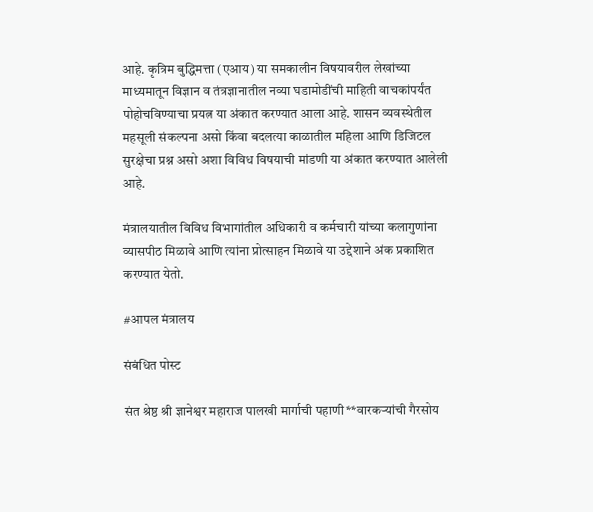आहे. कृत्रिम बुद्धिमत्ता (एआय) या समकालीन विषयावरील लेखांच्या माध्यमातून विज्ञान व तंत्रज्ञानातील नव्या घडामोडींची माहिती वाचकांपर्यंत पोहोचविण्याचा प्रयत्न या अंकात करण्यात आला आहे. शासन व्यवस्थेतील महसूली संकल्पना असो किंवा बदलत्या काळातील महिला आणि डिजिटल सुरक्षेचा प्रश्न असो अशा विविध विषयाची मांडणी या अंकात करण्यात आलेली आहे.

मंत्रालयातील विविध विभागांतील अधिकारी व कर्मचारी यांच्या कलागुणांना व्यासपीठ मिळावे आणि त्यांना प्रोत्साहन मिळावे या उद्देशाने अंक प्रकाशित करण्यात येतो.

#आपल मंत्रालय

संबंधित पोस्ट

संत श्रेष्ठ श्री ज्ञानेश्वर महाराज पालखी मार्गाची पहाणी**वारकऱ्यांची गैरसोय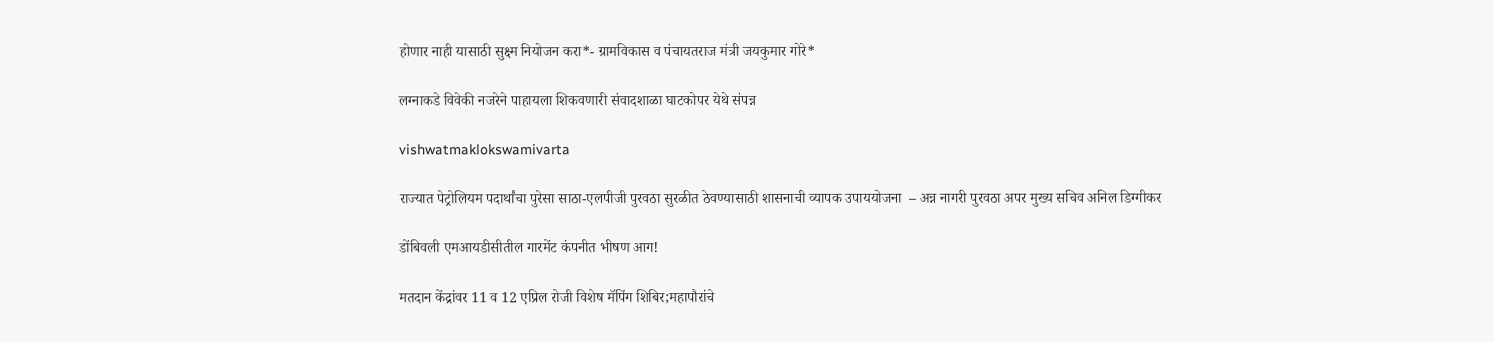होणार नाही यासाठी सुक्ष्म नियोजन करा*- ग्रामविकास व पंचायतराज मंत्री जयकुमार गोरे*

लग्नाकडे विवेकी नजरेने पाहायला शिकवणारी संवादशाळा घाटकोपर येथे संपन्न

vishwatmaklokswamivarta

राज्यात पेट्रोलियम पदार्थांचा पुरेसा साठा-एलपीजी पुरवठा सुरळीत ठेवण्यासाठी शासनाची व्यापक उपाययोजना  – अन्न नागरी पुरवठा अपर मुख्य सचिव अनिल डिग्गीकर

डोंबिवली एमआयडीसीतील गारमेंट कंपनीत भीषण आग!

मतदान केंद्रांवर 11 व 12 एप्रिल रोजी विशेष मॅपिंग शिबिर;महापौरांचे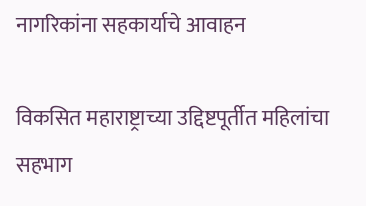नागरिकांना सहकार्याचे आवाहन

विकसित महाराष्ट्राच्या उद्दिष्टपूर्तीत महिलांचा सहभाग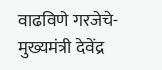वाढविणे गरजेचे- मुख्यमंत्री देवेंद्र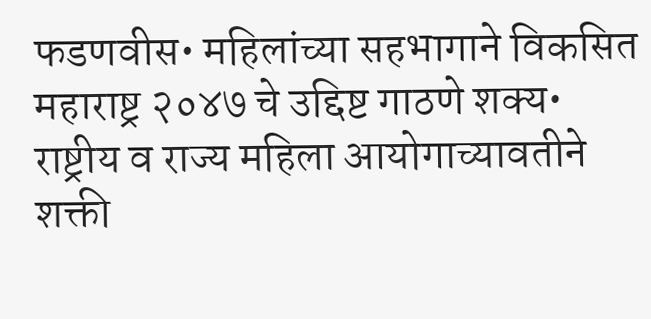फडणवीस• महिलांच्या सहभागाने विकसित महाराष्ट्र २०४७ चे उद्दिष्ट गाठणे शक्य• राष्ट्रीय व राज्य महिला आयोगाच्यावतीने शक्ती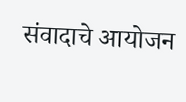संवादाचे आयोजन